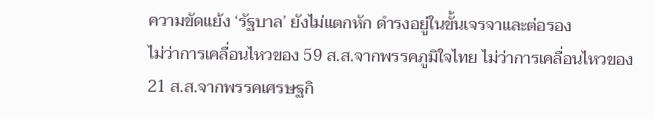ความขัดแย้ง ‘รัฐบาล’ ยังไม่แตกหัก ดำรงอยู่ในขั้นเจรจาและต่อรอง
ไม่ว่าการเคลื่อนไหวของ 59 ส.ส.จากพรรคภูมิใจไทย ไม่ว่าการเคลื่อนไหวของ 21 ส.ส.จากพรรคเศรษฐกิ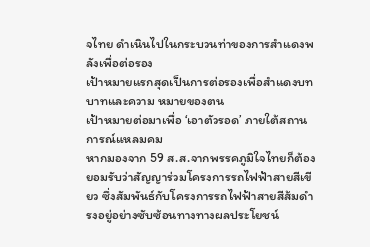จไทย ดำเนินไปในกระบวนท่าของการสำแดงพลังเพื่อต่อรอง
เป้าหมายแรกสุดเป็นการต่อรองเพื่อสำแดงบทบาทและความ หมายของตน
เป้าหมายต่อมาเพื่อ ‘เอาตัวรอด’ ภายใต้สถานการณ์แหลมคม
หากมองจาก 59 ส.ส.จากพรรคภูมิใจไทยก็ต้องยอมรับว่าสัญญาร่วมโครงการรถไฟฟ้าสายสีเขียว ซึ่งสัมพันธ์กับโครงการรถไฟฟ้าสายสีส้มดำรงอยู่อย่างซับซ้อนทางทางผลประโยชน์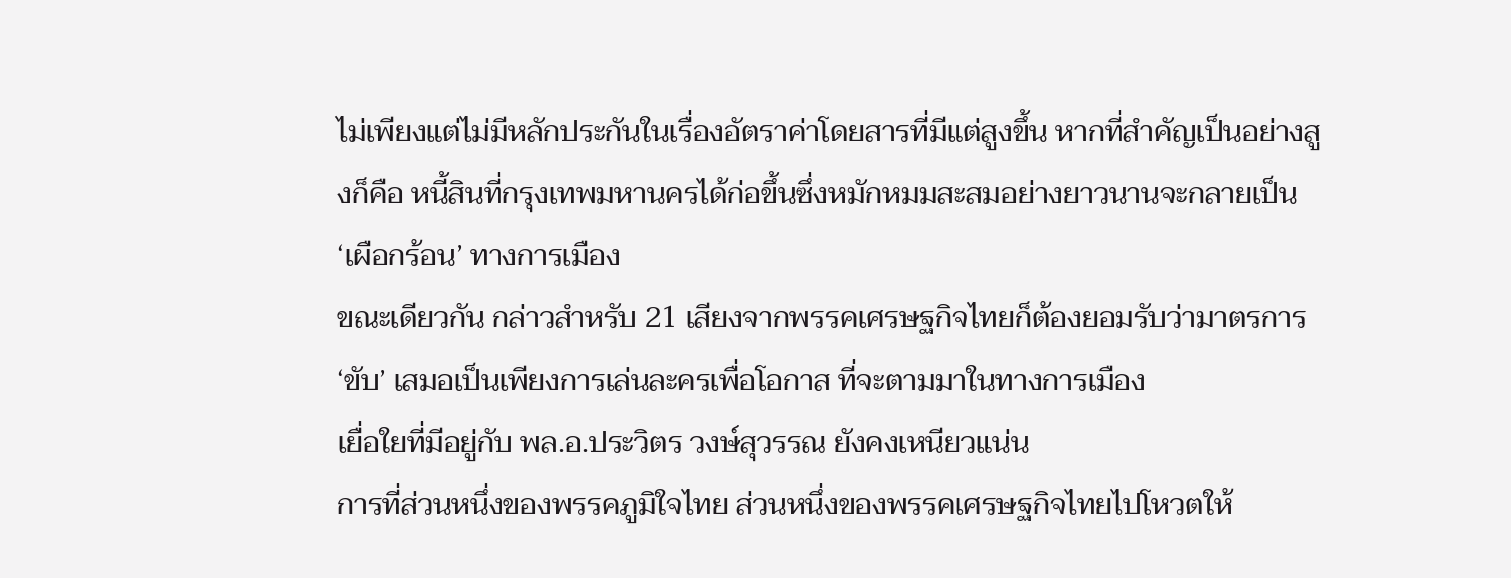ไม่เพียงแต่ไม่มีหลักประกันในเรื่องอัตราค่าโดยสารที่มีแต่สูงขึ้น หากที่สำคัญเป็นอย่างสูงก็คือ หนี้สินที่กรุงเทพมหานครได้ก่อขึ้นซึ่งหมักหมมสะสมอย่างยาวนานจะกลายเป็น ‘เผือกร้อน’ ทางการเมือง
ขณะเดียวกัน กล่าวสำหรับ 21 เสียงจากพรรคเศรษฐกิจไทยก็ต้องยอมรับว่ามาตรการ ‘ขับ’ เสมอเป็นเพียงการเล่นละครเพื่อโอกาส ที่จะตามมาในทางการเมือง
เยื่อใยที่มีอยู่กับ พล.อ.ประวิตร วงษ์สุวรรณ ยังคงเหนียวแน่น
การที่ส่วนหนึ่งของพรรคภูมิใจไทย ส่วนหนึ่งของพรรคเศรษฐกิจไทยไปโหวตให้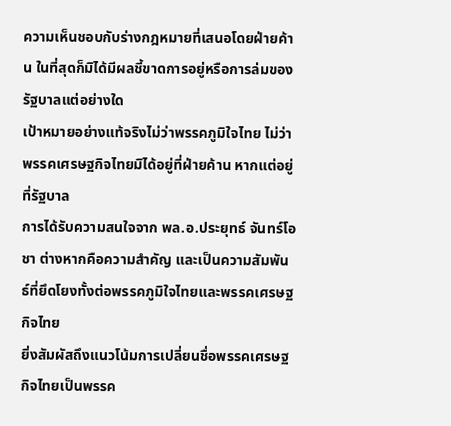ความเห็นชอบกับร่างกฎหมายที่เสนอโดยฝ่ายค้าน ในที่สุดก็มิได้มีผลชี้ขาดการอยู่หรือการล่มของรัฐบาลแต่อย่างใด
เป้าหมายอย่างแท้จริงไม่ว่าพรรคภูมิใจไทย ไม่ว่าพรรคเศรษฐกิจไทยมิได้อยู่ที่ฝ่ายค้าน หากแต่อยู่ที่รัฐบาล
การได้รับความสนใจจาก พล.อ.ประยุทธ์ จันทร์โอชา ต่างหากคือความสำคัญ และเป็นความสัมพันธ์ที่ยึดโยงทั้งต่อพรรคภูมิใจไทยและพรรคเศรษฐกิจไทย
ยิ่งสัมผัสถึงแนวโน้มการเปลี่ยนชื่อพรรคเศรษฐกิจไทยเป็นพรรค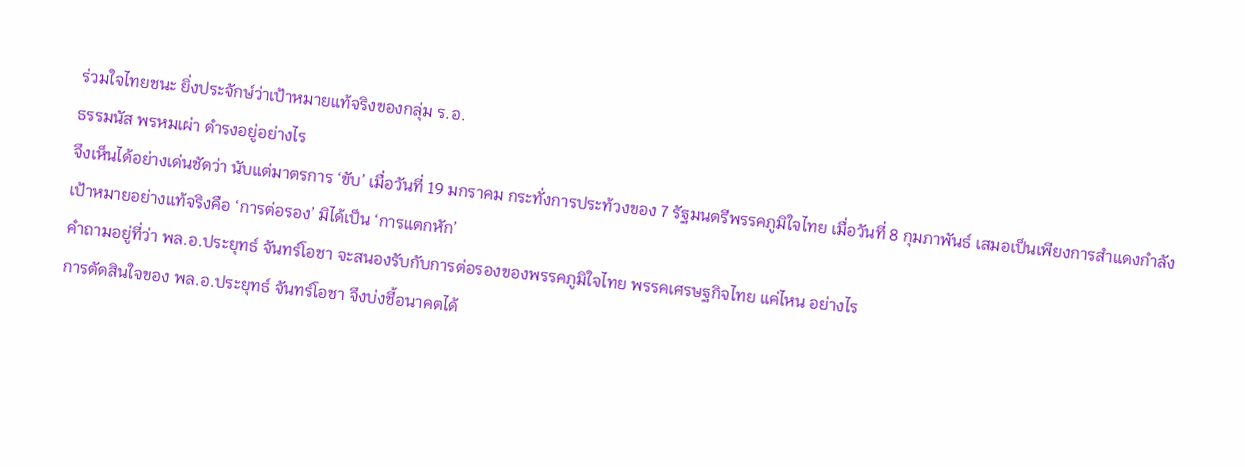ร่วมใจไทยชนะ ยิ่งประจักษ์ว่าเป้าหมายแท้จริงของกลุ่ม ร.อ.
ธรรมนัส พรหมเผ่า ดำรงอยู่อย่างไร
จึงเห็นได้อย่างเด่นชัดว่า นับแต่มาตรการ ‘ขับ’ เมื่อวันที่ 19 มกราคม กระทั่งการประท้วงของ 7 รัฐมนตรีพรรคภูมิใจไทย เมื่อวันที่ 8 กุมภาพันธ์ เสมอเป็นเพียงการสำแดงกำลัง
เป้าหมายอย่างแท้จริงคือ ‘การต่อรอง’ มิได้เป็น ‘การแตกหัก’
คำถามอยู่ที่ว่า พล.อ.ประยุทธ์ จันทร์โอชา จะสนองรับกับการต่อรองของพรรคภูมิใจไทย พรรคเศรษฐกิจไทย แค่ไหน อย่างไร
การตัดสินใจของ พล.อ.ประยุทธ์ จันทร์โอชา จึงบ่งชี้อนาคตได้